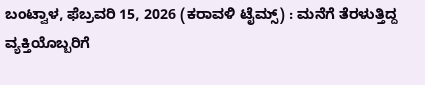ಬಂಟ್ವಾಳ, ಫೆಬ್ರವರಿ 15, 2026 (ಕರಾವಳಿ ಟೈಮ್ಸ್) : ಮನೆಗೆ ತೆರಳುತ್ತಿದ್ದ ವ್ಯಕ್ತಿಯೊಬ್ಬರಿಗೆ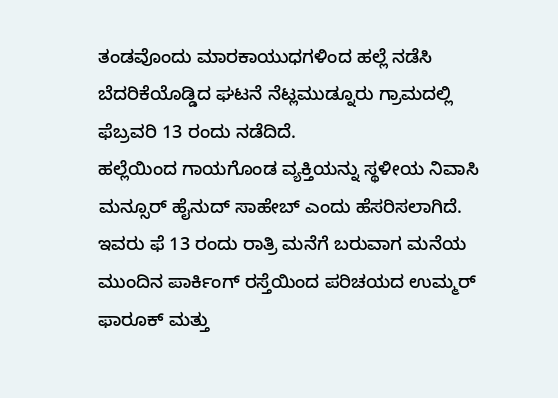ತಂಡವೊಂದು ಮಾರಕಾಯುಧಗಳಿಂದ ಹಲ್ಲೆ ನಡೆಸಿ ಬೆದರಿಕೆಯೊಡ್ಡಿದ ಘಟನೆ ನೆಟ್ಲಮುಡ್ನೂರು ಗ್ರಾಮದಲ್ಲಿ ಫೆಬ್ರವರಿ 13 ರಂದು ನಡೆದಿದೆ.
ಹಲ್ಲೆಯಿಂದ ಗಾಯಗೊಂಡ ವ್ಯಕ್ತಿಯನ್ನು ಸ್ಥಳೀಯ ನಿವಾಸಿ ಮನ್ಸೂರ್ ಹೈನುದ್ ಸಾಹೇಬ್ ಎಂದು ಹೆಸರಿಸಲಾಗಿದೆ. ಇವರು ಫೆ 13 ರಂದು ರಾತ್ರಿ ಮನೆಗೆ ಬರುವಾಗ ಮನೆಯ ಮುಂದಿನ ಪಾರ್ಕಿಂಗ್ ರಸ್ತೆಯಿಂದ ಪರಿಚಯದ ಉಮ್ಮರ್ ಫಾರೂಕ್ ಮತ್ತು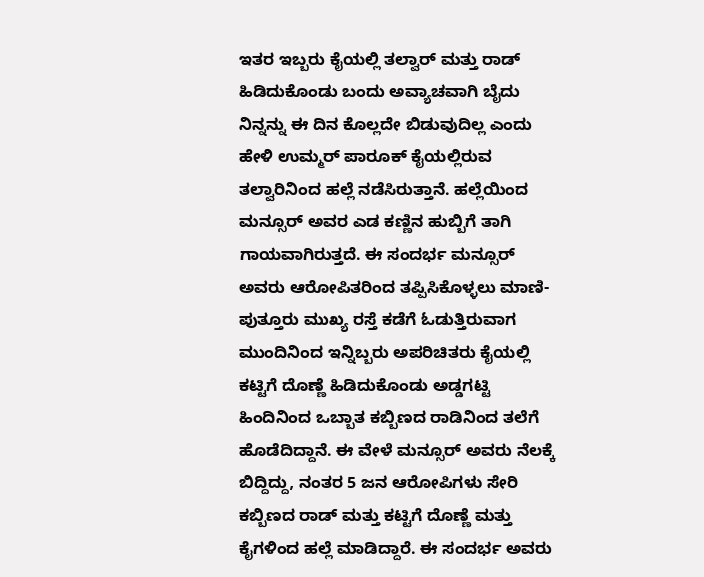ಇತರ ಇಬ್ಬರು ಕೈಯಲ್ಲಿ ತಲ್ವಾರ್ ಮತ್ತು ರಾಡ್ ಹಿಡಿದುಕೊಂಡು ಬಂದು ಅವ್ಯಾಚವಾಗಿ ಬೈದು ನಿನ್ನನ್ನು ಈ ದಿನ ಕೊಲ್ಲದೇ ಬಿಡುವುದಿಲ್ಲ ಎಂದು ಹೇಳಿ ಉಮ್ಮರ್ ಪಾರೂಕ್ ಕೈಯಲ್ಲಿರುವ ತಲ್ವಾರಿನಿಂದ ಹಲ್ಲೆ ನಡೆಸಿರುತ್ತಾನೆ. ಹಲ್ಲೆಯಿಂದ ಮನ್ಸೂರ್ ಅವರ ಎಡ ಕಣ್ಣಿನ ಹುಬ್ಬಿಗೆ ತಾಗಿ ಗಾಯವಾಗಿರುತ್ತದೆ. ಈ ಸಂದರ್ಭ ಮನ್ಸೂರ್ ಅವರು ಆರೋಪಿತರಿಂದ ತಪ್ಪಿಸಿಕೊಳ್ಳಲು ಮಾಣಿ-ಪುತ್ತೂರು ಮುಖ್ಯ ರಸ್ತೆ ಕಡೆಗೆ ಓಡುತ್ತಿರುವಾಗ ಮುಂದಿನಿಂದ ಇನ್ನಿಬ್ಬರು ಅಪರಿಚಿತರು ಕೈಯಲ್ಲಿ ಕಟ್ಟಿಗೆ ದೊಣ್ಣೆ ಹಿಡಿದುಕೊಂಡು ಅಡ್ಡಗಟ್ಟಿ ಹಿಂದಿನಿಂದ ಒಬ್ಬಾತ ಕಬ್ಬಿಣದ ರಾಡಿನಿಂದ ತಲೆಗೆ ಹೊಡೆದಿದ್ದಾನೆ. ಈ ವೇಳೆ ಮನ್ಸೂರ್ ಅವರು ನೆಲಕ್ಕೆ ಬಿದ್ದಿದ್ದು, ನಂತರ 5 ಜನ ಆರೋಪಿಗಳು ಸೇರಿ ಕಬ್ಬಿಣದ ರಾಡ್ ಮತ್ತು ಕಟ್ಟಿಗೆ ದೊಣ್ಣೆ ಮತ್ತು ಕೈಗಳಿಂದ ಹಲ್ಲೆ ಮಾಡಿದ್ದಾರೆ. ಈ ಸಂದರ್ಭ ಅವರು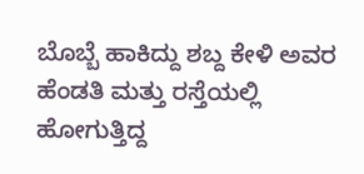ಬೊಬ್ಬೆ ಹಾಕಿದ್ದು ಶಬ್ದ ಕೇಳಿ ಅವರ ಹೆಂಡತಿ ಮತ್ತು ರಸ್ತೆಯಲ್ಲಿ ಹೋಗುತ್ತಿದ್ದ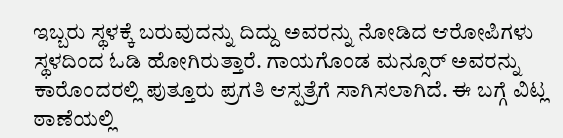ಇಬ್ಬರು ಸ್ಥಳಕ್ಕೆ ಬರುವುದನ್ನು ದಿದ್ದು ಅವರನ್ನು ನೋಡಿದ ಆರೋಪಿಗಳು ಸ್ಥಳದಿಂದ ಓಡಿ ಹೋಗಿರುತ್ತಾರೆ. ಗಾಯಗೊಂಡ ಮನ್ಸೂರ್ ಅವರನ್ನು ಕಾರೊಂದರಲ್ಲಿ ಪುತ್ತೂರು ಪ್ರಗತಿ ಆಸ್ಪತ್ರೆಗೆ ಸಾಗಿಸಲಾಗಿದೆ. ಈ ಬಗ್ಗೆ ವಿಟ್ಲ ಠಾಣೆಯಲ್ಲಿ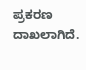ಪ್ರಕರಣ ದಾಖಲಾಗಿದೆ.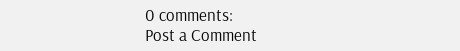0 comments:
Post a Comment